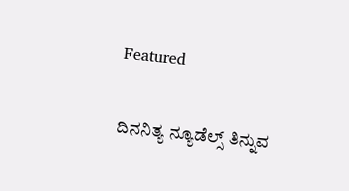Featured

ದಿನನಿತ್ಯ ನ್ಯೂಡೆಲ್ಸ್ ತಿನ್ನುವ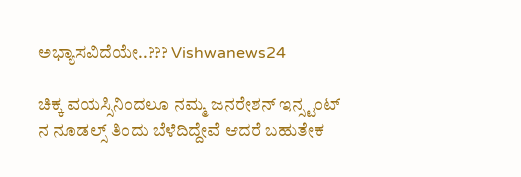ಅಭ್ಯಾಸವಿದೆಯೇ..??? Vishwanews24

ಚಿಕ್ಕ ವಯಸ್ಸಿನಿಂದಲೂ ನಮ್ಮ ಜನರೇಶನ್ ಇನ್ಸ್ಟಂಟ್ ನ ನೂಡಲ್ಸ್ ತಿಂದು ಬೆಳೆದಿದ್ದೇವೆ ಆದರೆ ಬಹುತೇಕ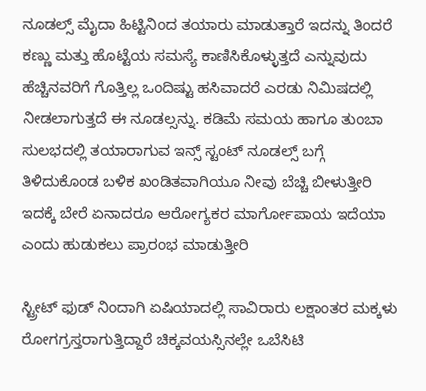ನೂಡಲ್ಸ್ ಮೈದಾ ಹಿಟ್ಟಿನಿಂದ ತಯಾರು ಮಾಡುತ್ತಾರೆ ಇದನ್ನು ತಿಂದರೆ ಕಣ್ಣು ಮತ್ತು ಹೊಟ್ಟೆಯ ಸಮಸ್ಯೆ ಕಾಣಿಸಿಕೊಳ್ಳುತ್ತದೆ ಎನ್ನುವುದು ಹೆಚ್ಚಿನವರಿಗೆ ಗೊತ್ತಿಲ್ಲ ಒಂದಿಷ್ಟು ಹಸಿವಾದರೆ ಎರಡು ನಿಮಿಷದಲ್ಲಿ ನೀಡಲಾಗುತ್ತದೆ ಈ ನೂಡಲ್ಸನ್ನು. ಕಡಿಮೆ ಸಮಯ ಹಾಗೂ ತುಂಬಾ ಸುಲಭದಲ್ಲಿ ತಯಾರಾಗುವ ಇನ್ಸ್ ಸ್ಟಂಟ್ ನೂಡಲ್ಸ್ ಬಗ್ಗೆ ತಿಳಿದುಕೊಂಡ ಬಳಿಕ ಖಂಡಿತವಾಗಿಯೂ ನೀವು ಬೆಚ್ಚಿ ಬೀಳುತ್ತೀರಿ ಇದಕ್ಕೆ ಬೇರೆ ಏನಾದರೂ ಆರೋಗ್ಯಕರ ಮಾರ್ಗೋಪಾಯ ಇದೆಯಾ ಎಂದು ಹುಡುಕಲು ಪ್ರಾರಂಭ ಮಾಡುತ್ತೀರಿ

ಸ್ಟ್ರೀಟ್ ಫುಡ್ ನಿಂದಾಗಿ ಏಷಿಯಾದಲ್ಲಿ ಸಾವಿರಾರು ಲಕ್ಷಾಂತರ ಮಕ್ಕಳು ರೋಗಗ್ರಸ್ತರಾಗುತ್ತಿದ್ದಾರೆ ಚಿಕ್ಕವಯಸ್ಸಿನಲ್ಲೇ ಒಬೆಸಿಟಿ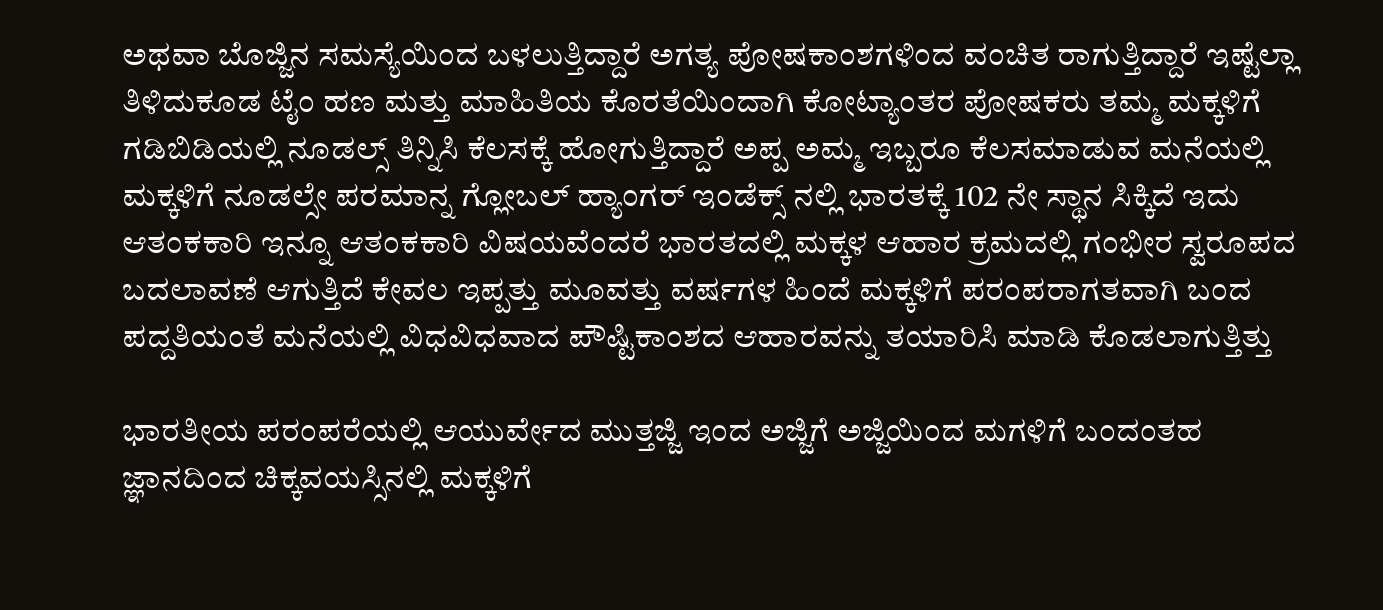ಅಥವಾ ಬೊಜ್ಜಿನ ಸಮಸ್ಯೆಯಿಂದ ಬಳಲುತ್ತಿದ್ದಾರೆ ಅಗತ್ಯ ಪೋಷಕಾಂಶಗಳಿಂದ ವಂಚಿತ ರಾಗುತ್ತಿದ್ದಾರೆ ಇಷ್ಟೆಲ್ಲಾ ತಿಳಿದುಕೂಡ ಟೈಂ ಹಣ ಮತ್ತು ಮಾಹಿತಿಯ ಕೊರತೆಯಿಂದಾಗಿ ಕೋಟ್ಯಾಂತರ ಪೋಷಕರು ತಮ್ಮ ಮಕ್ಕಳಿಗೆ ಗಡಿಬಿಡಿಯಲ್ಲಿ ನೂಡಲ್ಸ್ ತಿನ್ನಿಸಿ ಕೆಲಸಕ್ಕೆ ಹೋಗುತ್ತಿದ್ದಾರೆ ಅಪ್ಪ ಅಮ್ಮ ಇಬ್ಬರೂ ಕೆಲಸಮಾಡುವ ಮನೆಯಲ್ಲಿ ಮಕ್ಕಳಿಗೆ ನೂಡಲ್ಸೇ ಪರಮಾನ್ನ ಗ್ಲೋಬಲ್ ಹ್ಯಾಂಗರ್ ಇಂಡೆಕ್ಸ್ ನಲ್ಲಿ ಭಾರತಕ್ಕೆ 102 ನೇ ಸ್ಥಾನ ಸಿಕ್ಕಿದೆ ಇದು ಆತಂಕಕಾರಿ ಇನ್ನೂ ಆತಂಕಕಾರಿ ವಿಷಯವೆಂದರೆ ಭಾರತದಲ್ಲಿ ಮಕ್ಕಳ ಆಹಾರ ಕ್ರಮದಲ್ಲಿ ಗಂಭೀರ ಸ್ವರೂಪದ ಬದಲಾವಣೆ ಆಗುತ್ತಿದೆ ಕೇವಲ ಇಪ್ಪತ್ತು ಮೂವತ್ತು ವರ್ಷಗಳ ಹಿಂದೆ ಮಕ್ಕಳಿಗೆ ಪರಂಪರಾಗತವಾಗಿ ಬಂದ ಪದ್ದತಿಯಂತೆ ಮನೆಯಲ್ಲಿ ವಿಧವಿಧವಾದ ಪೌಷ್ಟಿಕಾಂಶದ ಆಹಾರವನ್ನು ತಯಾರಿಸಿ ಮಾಡಿ ಕೊಡಲಾಗುತ್ತಿತ್ತು

ಭಾರತೀಯ ಪರಂಪರೆಯಲ್ಲಿ ಆಯುರ್ವೇದ ಮುತ್ತಜ್ಜಿ ಇಂದ ಅಜ್ಜಿಗೆ ಅಜ್ಜಿಯಿಂದ ಮಗಳಿಗೆ ಬಂದಂತಹ ಜ್ಞಾನದಿಂದ ಚಿಕ್ಕವಯಸ್ಸಿನಲ್ಲಿ ಮಕ್ಕಳಿಗೆ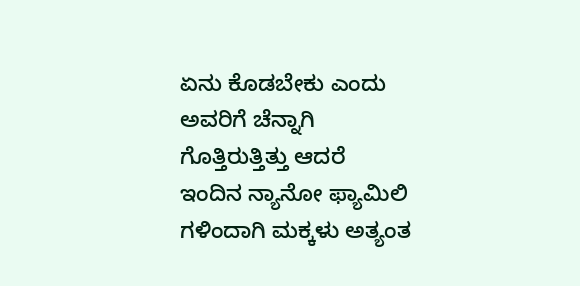ಏನು ಕೊಡಬೇಕು ಎಂದು ಅವರಿಗೆ ಚೆನ್ನಾಗಿ ಗೊತ್ತಿರುತ್ತಿತ್ತು ಆದರೆ ಇಂದಿನ ನ್ಯಾನೋ ಫ್ಯಾಮಿಲಿ ಗಳಿಂದಾಗಿ ಮಕ್ಕಳು ಅತ್ಯಂತ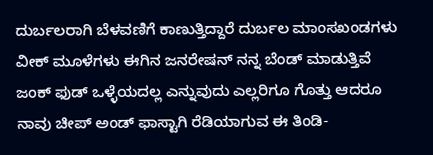ದುರ್ಬಲರಾಗಿ ಬೆಳವಣಿಗೆ ಕಾಣುತ್ತಿದ್ದಾರೆ ದುರ್ಬಲ ಮಾಂಸಖಂಡಗಳು ವೀಕ್ ಮೂಳೆಗಳು ಈಗಿನ ಜನರೇಷನ್ ನನ್ನ ಬೆಂಡ್ ಮಾಡುತ್ತಿವೆ ಜಂಕ್ ಫುಡ್ ಒಳ್ಳೆಯದಲ್ಲ ಎನ್ನುವುದು ಎಲ್ಲರಿಗೂ ಗೊತ್ತು ಆದರೂ ನಾವು ಚೀಪ್ ಅಂಡ್ ಫಾಸ್ಟಾಗಿ ರೆಡಿಯಾಗುವ ಈ ತಿಂಡಿ-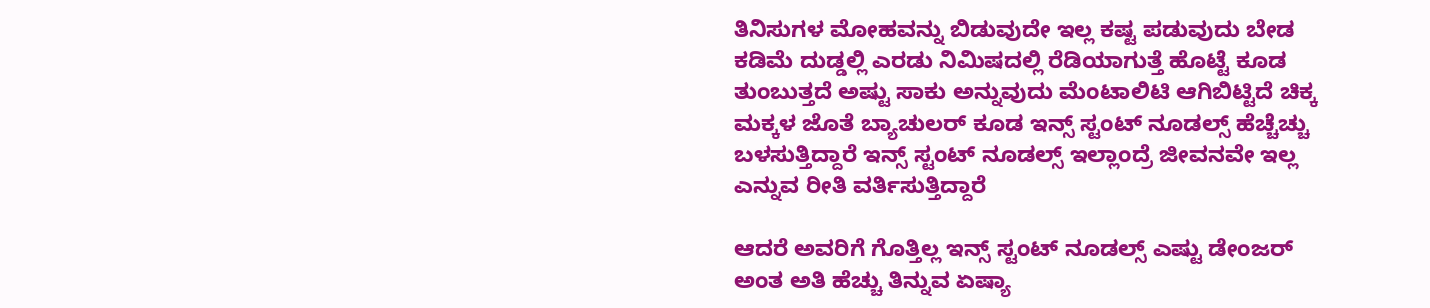ತಿನಿಸುಗಳ ಮೋಹವನ್ನು ಬಿಡುವುದೇ ಇಲ್ಲ ಕಷ್ಟ ಪಡುವುದು ಬೇಡ ಕಡಿಮೆ ದುಡ್ಡಲ್ಲಿ ಎರಡು ನಿಮಿಷದಲ್ಲಿ ರೆಡಿಯಾಗುತ್ತೆ ಹೊಟ್ಟೆ ಕೂಡ ತುಂಬುತ್ತದೆ ಅಷ್ಟು ಸಾಕು ಅನ್ನುವುದು ಮೆಂಟಾಲಿಟಿ ಆಗಿಬಿಟ್ಟಿದೆ ಚಿಕ್ಕ ಮಕ್ಕಳ ಜೊತೆ ಬ್ಯಾಚುಲರ್ ಕೂಡ ಇನ್ಸ್ ಸ್ಟಂಟ್ ನೂಡಲ್ಸ್ ಹೆಚ್ಚೆಚ್ಚು ಬಳಸುತ್ತಿದ್ದಾರೆ ಇನ್ಸ್ ಸ್ಟಂಟ್ ನೂಡಲ್ಸ್ ಇಲ್ಲಾಂದ್ರೆ ಜೀವನವೇ ಇಲ್ಲ ಎನ್ನುವ ರೀತಿ ವರ್ತಿಸುತ್ತಿದ್ದಾರೆ

ಆದರೆ ಅವರಿಗೆ ಗೊತ್ತಿಲ್ಲ ಇನ್ಸ್ ಸ್ಟಂಟ್ ನೂಡಲ್ಸ್ ಎಷ್ಟು ಡೇಂಜರ್ ಅಂತ ಅತಿ ಹೆಚ್ಚು ತಿನ್ನುವ ಏಷ್ಯಾ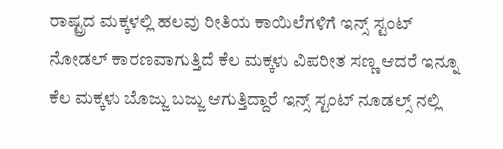ರಾಷ್ಟ್ರದ ಮಕ್ಕಳಲ್ಲಿ ಹಲವು ರೀತಿಯ ಕಾಯಿಲೆಗಳಿಗೆ ಇನ್ಸ್ ಸ್ಟಂಟ್ ನೋಡಲ್ ಕಾರಣವಾಗುತ್ತಿದೆ ಕೆಲ ಮಕ್ಕಳು ವಿಪರೀತ ಸಣ್ಣ ಆದರೆ ಇನ್ನೂ ಕೆಲ ಮಕ್ಕಳು ಬೊಜ್ಜು ಬಜ್ಜು ಆಗುತ್ತಿದ್ದಾರೆ ಇನ್ಸ್ ಸ್ಟಂಟ್ ನೂಡಲ್ಸ್ ನಲ್ಲಿ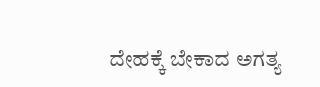ದೇಹಕ್ಕೆ ಬೇಕಾದ ಅಗತ್ಯ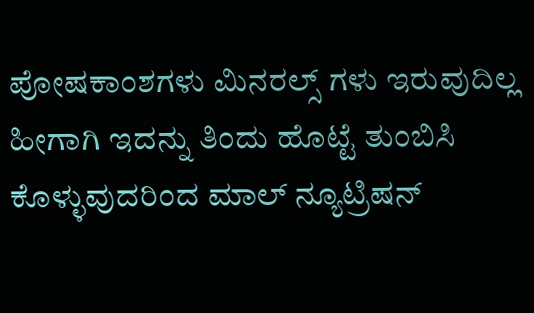ಪೋಷಕಾಂಶಗಳು ಮಿನರಲ್ಸ್ ಗಳು ಇರುವುದಿಲ್ಲ ಹೀಗಾಗಿ ಇದನ್ನು ತಿಂದು ಹೊಟ್ಟೆ ತುಂಬಿಸಿ ಕೊಳ್ಳುವುದರಿಂದ ಮಾಲ್ ನ್ಯೂಟ್ರಿಷನ್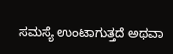ಸಮಸ್ಯೆ ಉಂಟಾಗುತ್ತದೆ ಅಥವಾ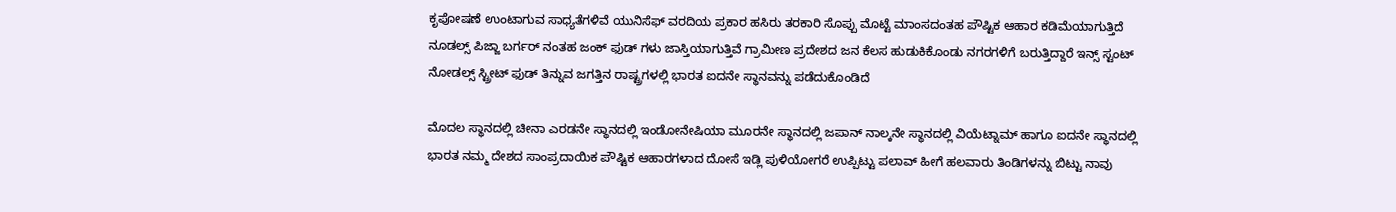ಕೃಪೋಷಣೆ ಉಂಟಾಗುವ ಸಾಧ್ಯತೆಗಳಿವೆ ಯುನಿಸೆಫ್ ವರದಿಯ ಪ್ರಕಾರ ಹಸಿರು ತರಕಾರಿ ಸೊಪ್ಪು ಮೊಟ್ಟೆ ಮಾಂಸದಂತಹ ಪೌಷ್ಟಿಕ ಆಹಾರ ಕಡಿಮೆಯಾಗುತ್ತಿದೆ ನೂಡಲ್ಸ್ ಪಿಜ್ಜಾ ಬರ್ಗರ್ ನಂತಹ ಜಂಕ್ ಫುಡ್ ಗಳು ಜಾಸ್ತಿಯಾಗುತ್ತಿವೆ ಗ್ರಾಮೀಣ ಪ್ರದೇಶದ ಜನ ಕೆಲಸ ಹುಡುಕಿಕೊಂಡು ನಗರಗಳಿಗೆ ಬರುತ್ತಿದ್ದಾರೆ ಇನ್ಸ್ ಸ್ಟಂಟ್ ನೋಡಲ್ಸ್ ಸ್ಟ್ರೀಟ್ ಫುಡ್ ತಿನ್ನುವ ಜಗತ್ತಿನ ರಾಷ್ಟ್ರಗಳಲ್ಲಿ ಭಾರತ ಐದನೇ ಸ್ಥಾನವನ್ನು ಪಡೆದುಕೊಂಡಿದೆ

ಮೊದಲ ಸ್ಥಾನದಲ್ಲಿ ಚೀನಾ ಎರಡನೇ ಸ್ಥಾನದಲ್ಲಿ ಇಂಡೋನೇಷಿಯಾ ಮೂರನೇ ಸ್ಥಾನದಲ್ಲಿ ಜಪಾನ್ ನಾಲ್ಕನೇ ಸ್ಥಾನದಲ್ಲಿ ವಿಯೆಟ್ನಾಮ್ ಹಾಗೂ ಐದನೇ ಸ್ಥಾನದಲ್ಲಿ ಭಾರತ ನಮ್ಮ ದೇಶದ ಸಾಂಪ್ರದಾಯಿಕ ಪೌಷ್ಟಿಕ ಆಹಾರಗಳಾದ ದೋಸೆ ಇಡ್ಲಿ ಪುಳಿಯೋಗರೆ ಉಪ್ಪಿಟ್ಟು ಪಲಾವ್ ಹೀಗೆ ಹಲವಾರು ತಿಂಡಿಗಳನ್ನು ಬಿಟ್ಟು ನಾವು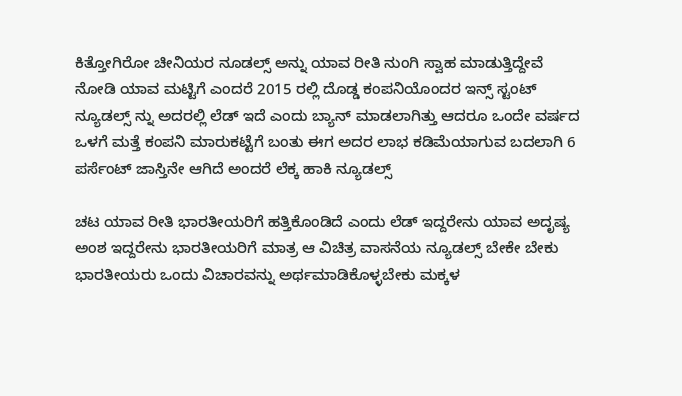ಕಿತ್ತೋಗಿರೋ ಚೀನಿಯರ ನೂಡಲ್ಸ್ ಅನ್ನು ಯಾವ ರೀತಿ ನುಂಗಿ ಸ್ವಾಹ ಮಾಡುತ್ತಿದ್ದೇವೆ ನೋಡಿ ಯಾವ ಮಟ್ಟಿಗೆ ಎಂದರೆ 2015 ರಲ್ಲಿ ದೊಡ್ಡ ಕಂಪನಿಯೊಂದರ ಇನ್ಸ್ ಸ್ಟಂಟ್ ನ್ಯೂಡಲ್ಸ್ ನ್ನು ಅದರಲ್ಲಿ ಲೆಡ್ ಇದೆ ಎಂದು ಬ್ಯಾನ್ ಮಾಡಲಾಗಿತ್ತು ಆದರೂ ಒಂದೇ ವರ್ಷದ ಒಳಗೆ ಮತ್ತೆ ಕಂಪನಿ ಮಾರುಕಟ್ಟೆಗೆ ಬಂತು ಈಗ ಅದರ ಲಾಭ ಕಡಿಮೆಯಾಗುವ ಬದಲಾಗಿ 6 ಪರ್ಸೆಂಟ್ ಜಾಸ್ತಿನೇ ಆಗಿದೆ ಅಂದರೆ ಲೆಕ್ಕ ಹಾಕಿ ನ್ಯೂಡಲ್ಸ್

ಚಟ ಯಾವ ರೀತಿ ಭಾರತೀಯರಿಗೆ ಹತ್ತಿಕೊಂಡಿದೆ ಎಂದು ಲೆಡ್ ಇದ್ದರೇನು ಯಾವ ಅದೃಷ್ಯ ಅಂಶ ಇದ್ದರೇನು ಭಾರತೀಯರಿಗೆ ಮಾತ್ರ ಆ ವಿಚಿತ್ರ ವಾಸನೆಯ ನ್ಯೂಡಲ್ಸ್ ಬೇಕೇ ಬೇಕು ಭಾರತೀಯರು ಒಂದು ವಿಚಾರವನ್ನು ಅರ್ಥಮಾಡಿಕೊಳ್ಳಬೇಕು ಮಕ್ಕಳ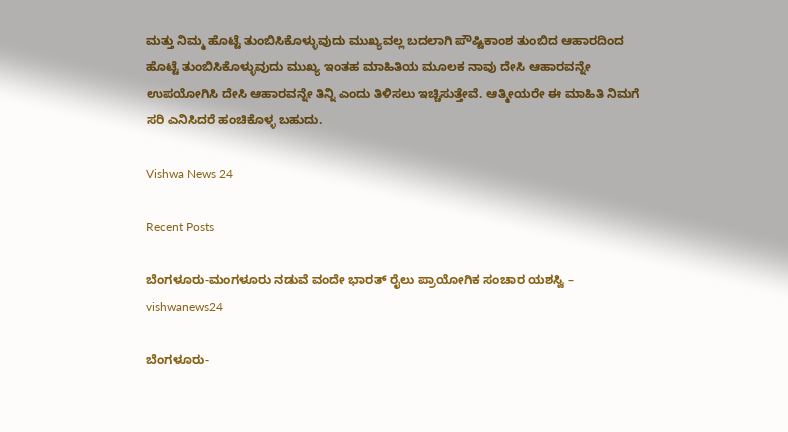ಮತ್ತು ನಿಮ್ಮ ಹೊಟ್ಟೆ ತುಂಬಿಸಿಕೊಳ್ಳುವುದು ಮುಖ್ಯವಲ್ಲ ಬದಲಾಗಿ ಪೌಷ್ಟಿಕಾಂಶ ತುಂಬಿದ ಆಹಾರದಿಂದ ಹೊಟ್ಟೆ ತುಂಬಿಸಿಕೊಳ್ಳುವುದು ಮುಖ್ಯ ಇಂತಹ ಮಾಹಿತಿಯ ಮೂಲಕ ನಾವು ದೇಸಿ ಆಹಾರವನ್ನೇ ಉಪಯೋಗಿಸಿ ದೇಸಿ ಆಹಾರವನ್ನೇ ತಿನ್ನಿ ಎಂದು ತಿಳಿಸಲು ಇಚ್ಚಿಸುತ್ತೇವೆ. ಆತ್ಮೀಯರೇ ಈ ಮಾಹಿತಿ ನಿಮಗೆ ಸರಿ ಎನಿಸಿದರೆ ಹಂಚಿಕೊಳ್ಳ ಬಹುದು.

Vishwa News 24

Recent Posts

ಬೆಂಗಳೂರು-ಮಂಗಳೂರು ನಡುವೆ ವಂದೇ ಭಾರತ್‌ ರೈಲು ಪ್ರಾಯೋಗಿಕ ಸಂಚಾರ ಯಶಸ್ವಿ – vishwanews24

ಬೆಂಗಳೂರು-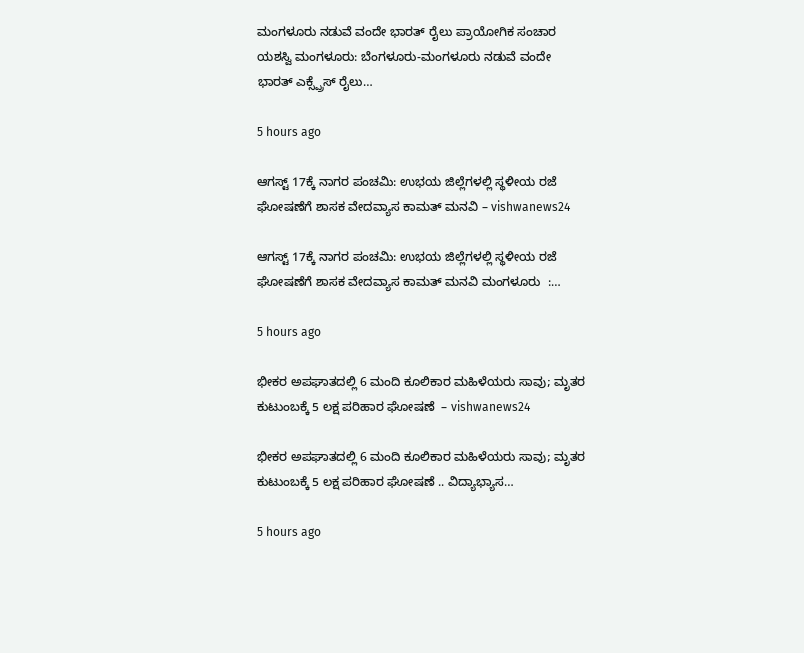ಮಂಗಳೂರು ನಡುವೆ ವಂದೇ ಭಾರತ್‌ ರೈಲು ಪ್ರಾಯೋಗಿಕ ಸಂಚಾರ ಯಶಸ್ವಿ ಮಂಗಳೂರು: ಬೆಂಗಳೂರು-ಮಂಗಳೂರು ನಡುವೆ ವಂದೇ ಭಾರತ್ ಎಕ್ಸ್ಪ್ರೆಸ್ ರೈಲು…

5 hours ago

ಆಗಸ್ಟ್ 17ಕ್ಕೆ ನಾಗರ ಪಂಚಮಿ: ಉಭಯ ಜಿಲ್ಲೆಗಳಲ್ಲಿ ಸ್ಥಳೀಯ ರಜೆ ಘೋಷಣೆಗೆ ಶಾಸಕ ವೇದವ್ಯಾಸ ಕಾಮತ್ ಮನವಿ – vishwanews24

ಆಗಸ್ಟ್ 17ಕ್ಕೆ ನಾಗರ ಪಂಚಮಿ: ಉಭಯ ಜಿಲ್ಲೆಗಳಲ್ಲಿ ಸ್ಥಳೀಯ ರಜೆ ಘೋಷಣೆಗೆ ಶಾಸಕ ವೇದವ್ಯಾಸ ಕಾಮತ್ ಮನವಿ ಮಂಗಳೂರು  :…

5 hours ago

ಭೀಕರ ಅಪಘಾತದಲ್ಲಿ 6 ಮಂದಿ ಕೂಲಿಕಾರ ಮಹಿಳೆಯರು ಸಾವು; ಮೃತರ ಕುಟುಂಬಕ್ಕೆ 5 ಲಕ್ಷ ಪರಿಹಾರ ಘೋಷಣೆ  – vishwanews24

ಭೀಕರ ಅಪಘಾತದಲ್ಲಿ 6 ಮಂದಿ ಕೂಲಿಕಾರ ಮಹಿಳೆಯರು ಸಾವು; ಮೃತರ ಕುಟುಂಬಕ್ಕೆ 5 ಲಕ್ಷ ಪರಿಹಾರ ಘೋಷಣೆ .. ವಿದ್ಯಾಭ್ಯಾಸ…

5 hours ago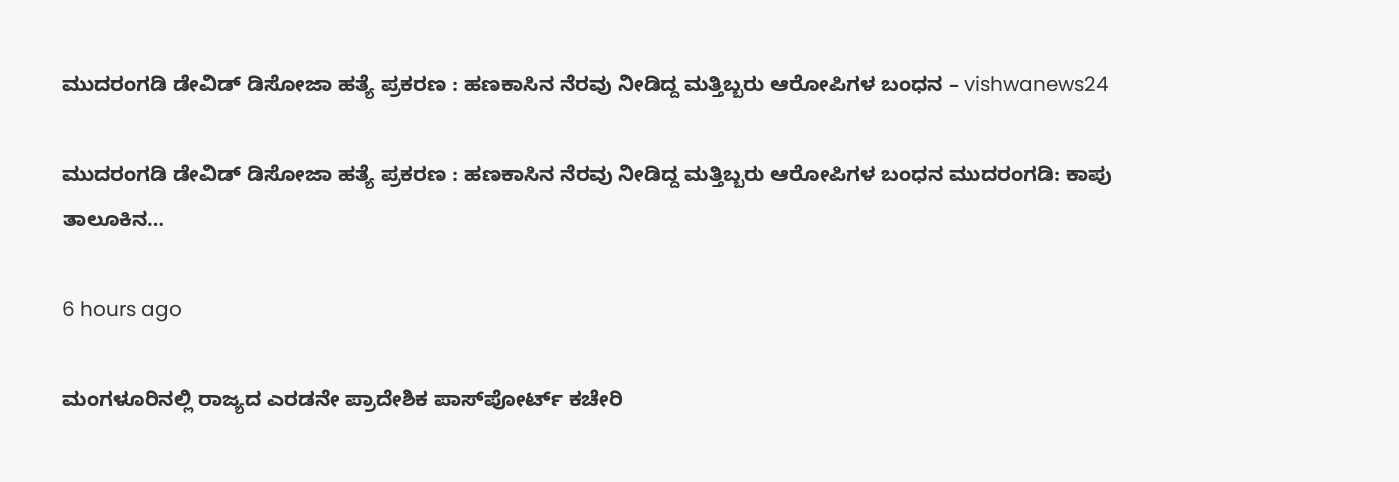ಮುದರಂಗಡಿ ಡೇವಿಡ್ ಡಿಸೋಜಾ ಹತ್ಯೆ ಪ್ರಕರಣ : ಹಣಕಾಸಿನ ನೆರವು ನೀಡಿದ್ದ ಮತ್ತಿಬ್ಬರು ಆರೋಪಿಗಳ ಬಂಧನ – vishwanews24

ಮುದರಂಗಡಿ ಡೇವಿಡ್ ಡಿಸೋಜಾ ಹತ್ಯೆ ಪ್ರಕರಣ : ಹಣಕಾಸಿನ ನೆರವು ನೀಡಿದ್ದ ಮತ್ತಿಬ್ಬರು ಆರೋಪಿಗಳ ಬಂಧನ ಮುದರಂಗಡಿ: ಕಾಪು ತಾಲೂಕಿನ…

6 hours ago

ಮಂಗಳೂರಿನಲ್ಲಿ ರಾಜ್ಯದ ಎರಡನೇ ಪ್ರಾದೇಶಿಕ ಪಾಸ್‌ಪೋರ್ಟ್ ಕಚೇರಿ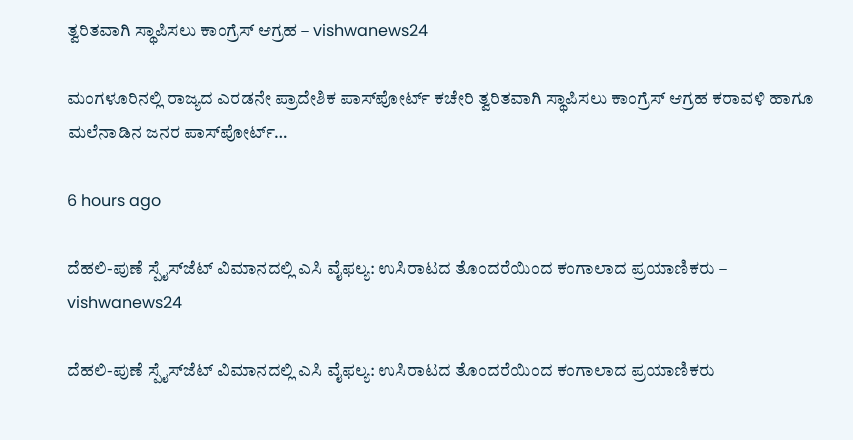ತ್ವರಿತವಾಗಿ ಸ್ಥಾಪಿಸಲು ಕಾಂಗ್ರೆಸ್ ಆಗ್ರಹ – vishwanews24

ಮಂಗಳೂರಿನಲ್ಲಿ ರಾಜ್ಯದ ಎರಡನೇ ಪ್ರಾದೇಶಿಕ ಪಾಸ್‌ಪೋರ್ಟ್ ಕಚೇರಿ ತ್ವರಿತವಾಗಿ ಸ್ಥಾಪಿಸಲು ಕಾಂಗ್ರೆಸ್ ಆಗ್ರಹ ಕರಾವಳಿ ಹಾಗೂ ಮಲೆನಾಡಿನ ಜನರ ಪಾಸ್‌ಪೋರ್ಟ್…

6 hours ago

ದೆಹಲಿ-ಪುಣೆ ಸ್ಪೈಸ್‌ಜೆಟ್ ವಿಮಾನದಲ್ಲಿ ಎಸಿ ವೈಫಲ್ಯ: ಉಸಿರಾಟದ ತೊಂದರೆಯಿಂದ ಕಂಗಾಲಾದ ಪ್ರಯಾಣಿಕರು – vishwanews24

ದೆಹಲಿ-ಪುಣೆ ಸ್ಪೈಸ್‌ಜೆಟ್ ವಿಮಾನದಲ್ಲಿ ಎಸಿ ವೈಫಲ್ಯ: ಉಸಿರಾಟದ ತೊಂದರೆಯಿಂದ ಕಂಗಾಲಾದ ಪ್ರಯಾಣಿಕರು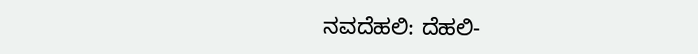ನವದೆಹಲಿ: ದೆಹಲಿ-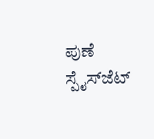ಪುಣೆ ಸ್ಪೈಸ್‌ಜೆಟ್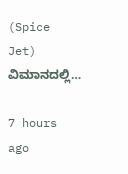(Spice Jet) ವಿಮಾನದಲ್ಲಿ…

7 hours ago